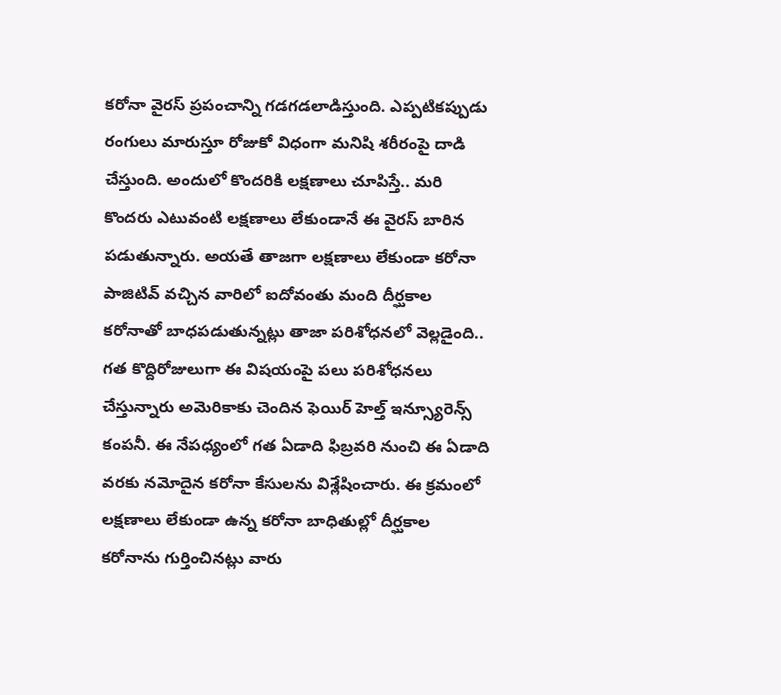కరోనా వైరస్ ప్రపంచాన్ని గడగడలాడిస్తుంది. ఎప్పటికప్పుడు రంగులు మారుస్తూ రోజుకో విధంగా మనిషి శరీరంపై దాడి చేస్తుంది. అందులో కొందరికి లక్షణాలు చూపిస్తే.. మరి కొందరు ఎటువంటి లక్షణాలు లేకుండానే ఈ వైరస్ బారిన పడుతున్నారు. అయతే తాజగా లక్షణాలు లేకుండా కరోనా పాజిటివ్ వచ్చిన వారిలో ఐదోవంతు మంది దీర్ఘకాల కరోనాతో బాధపడుతున్నట్లు తాజా పరిశోధనలో వెల్లడైంది..
గత కొద్దిరోజులుగా ఈ విషయంపై పలు పరిశోధనలు చేస్తున్నారు అమెరికాకు చెందిన ఫెయిర్ హెల్త్ ఇన్స్యూరెన్స్ కంపనీ. ఈ నేపధ్యంలో గత ఏడాది ఫిబ్రవరి నుంచి ఈ ఏడాది వరకు నమోదైన కరోనా కేసులను విశ్లేషించారు. ఈ క్రమంలో లక్షణాలు లేకుండా ఉన్న కరోనా బాధితుల్లో దీర్ఘకాల కరోనాను గుర్తించినట్లు వారు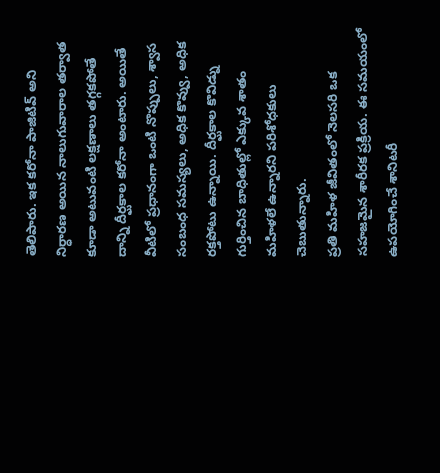తెలిపారు. ఇక కరోనా పాజిటివ్ అని నిర్ధారణ అయిన నాలుగువారాల తర్వాత కూడా అటువంటి లక్షణాలు తగ్గకపోతే దాన్ని దీర్ఘకాల కరోనా అంటారు. అయితే వీటిలో ప్రధానంగా ఒంటి నొప్పులు, శ్వాస సంబంధ సమస్యలు, అధిక కొవ్వు, అధిక రక్తపోటు ఉన్నాయి. దీర్ఘకాల కొవిడ్ను గుర్తించిన బాధితుల్లో ఎక్కువ శాతం మహిళలే ఉన్నారని పరిశోధకులు చెబుతున్నారు.
ప్రతి మహిళ జీవితంలో నెలసరి ఒక సహజమైన శారీరక ప్రక్రియ. ఈ సమయంలో ఉపయోగించే శానిటరీ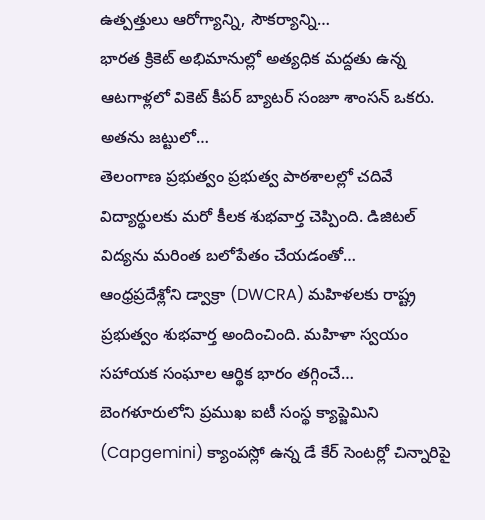ఉత్పత్తులు ఆరోగ్యాన్ని, సౌకర్యాన్ని…
భారత క్రికెట్ అభిమానుల్లో అత్యధిక మద్దతు ఉన్న ఆటగాళ్లలో వికెట్ కీపర్ బ్యాటర్ సంజూ శాంసన్ ఒకరు. అతను జట్టులో…
తెలంగాణ ప్రభుత్వం ప్రభుత్వ పాఠశాలల్లో చదివే విద్యార్థులకు మరో కీలక శుభవార్త చెప్పింది. డిజిటల్ విద్యను మరింత బలోపేతం చేయడంతో…
ఆంధ్రప్రదేశ్లోని డ్వాక్రా (DWCRA) మహిళలకు రాష్ట్ర ప్రభుత్వం శుభవార్త అందించింది. మహిళా స్వయం సహాయక సంఘాల ఆర్థిక భారం తగ్గించే…
బెంగళూరులోని ప్రముఖ ఐటీ సంస్థ క్యాప్జెమిని (Capgemini) క్యాంపస్లో ఉన్న డే కేర్ సెంటర్లో చిన్నారిపై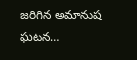జరిగిన అమానుష ఘటన…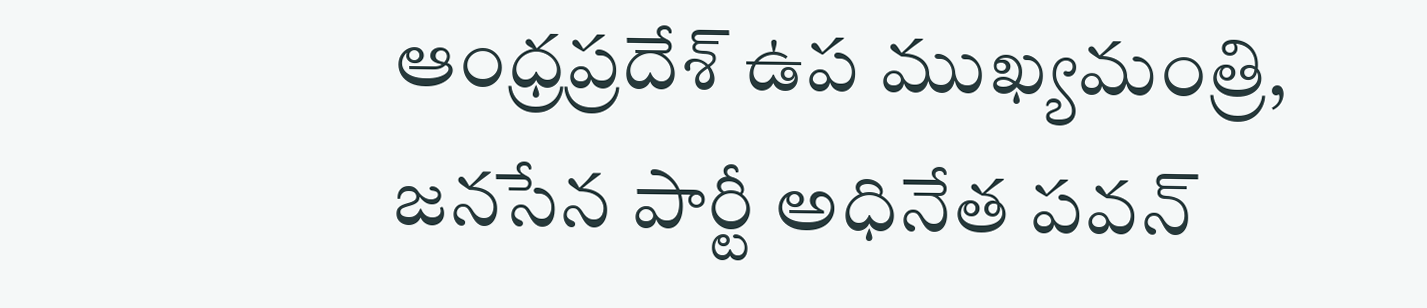ఆంధ్రప్రదేశ్ ఉప ముఖ్యమంత్రి, జనసేన పార్టీ అధినేత పవన్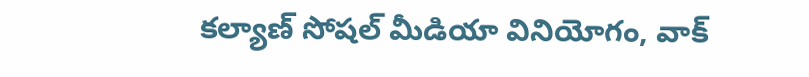కల్యాణ్ సోషల్ మీడియా వినియోగం, వాక్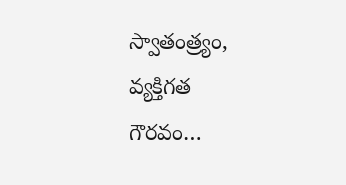స్వాతంత్ర్యం, వ్యక్తిగత గౌరవం…